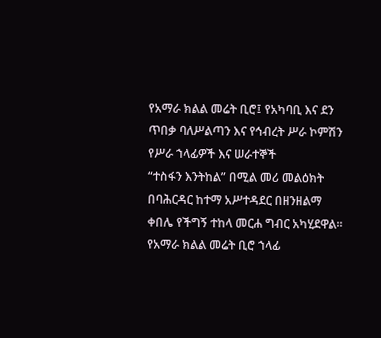የአማራ ክልል መሬት ቢሮ፤ የአካባቢ እና ደን ጥበቃ ባለሥልጣን እና የኅብረት ሥራ ኮምሽን የሥራ ኀላፊዎች እና ሠራተኞች
“ተስፋን እንትከል” በሚል መሪ መልዕክት በባሕርዳር ከተማ አሥተዳደር በዘንዘልማ ቀበሌ የችግኝ ተከላ መርሐ ግብር አካሂደዋል።
የአማራ ክልል መሬት ቢሮ ኀላፊ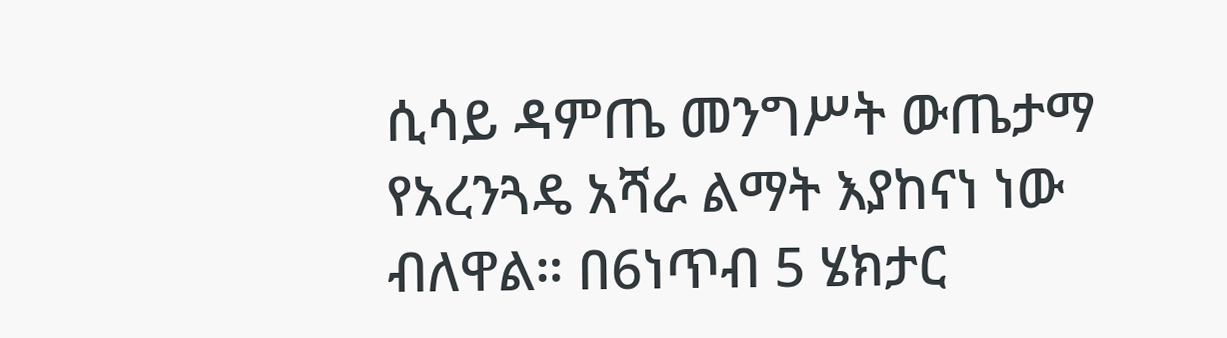ሲሳይ ዳምጤ መንግሥት ውጤታማ የአረንጓዴ አሻራ ልማት እያከናነ ነው ብለዋል። በ6ነጥብ 5 ሄክታር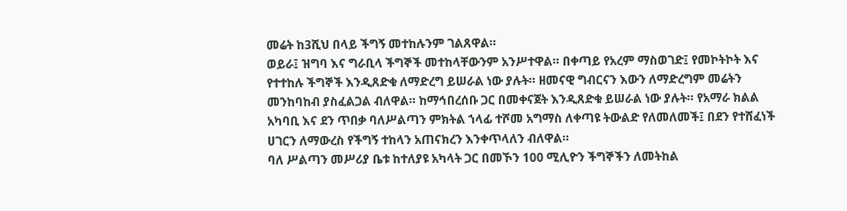መሬት ከ3ሺህ በላይ ችግኝ መተከሉንም ገልጸዋል።
ወይራ፤ ዝግባ እና ግራቢላ ችግኞች መተከላቸውንም አንሥተዋል። በቀጣይ የአረም ማስወገድ፤ የመኮትኮት እና የተተከሉ ችግኞች እንዲጸድቁ ለማድረግ ይሠራል ነው ያሉት። ዘመናዊ ግብርናን እውን ለማድረግም መሬትን መንከባከብ ያስፈልጋል ብለዋል። ከማኅበረሰቡ ጋር በመቀናጀት እንዲጸድቁ ይሠራል ነው ያሉት። የአማራ ክልል አካባቢ እና ደን ጥበቃ ባለሥልጣን ምክትል ኀላፊ ተሾመ አግማስ ለቀጣዩ ትውልድ የለመለመች፤ በደን የተሸፈነች ሀገርን ለማውረስ የችግኝ ተከላን አጠናክረን እንቀጥላለን ብለዋል።
ባለ ሥልጣን መሥሪያ ቤቱ ከተለያዩ አካላት ጋር በመኾን 100 ሚሊዮን ችግኞችን ለመትከል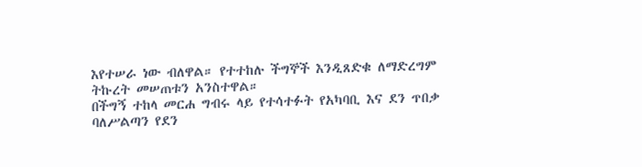እየተሠራ ነው ብለዋል። የተተከሉ ችግኞች እንዲጸድቁ ለማድረግም ትኩረት መሠጠቱን አንስተዋል።
በችግኝ ተከላ መርሐ ግብሩ ላይ የተሳተፉት የአካባቢ እና ደን ጥበቃ ባለሥልጣን የደን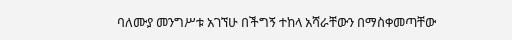ባለሙያ መንግሥቱ አገኘሁ በችግኝ ተከላ አሻራቸውን በማስቀመጣቸው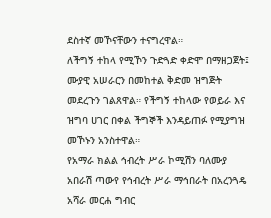ደስተኛ መኾናቸውን ተናግረዋል።
ለችግኝ ተከላ የሚኾን ጉድጓድ ቀድሞ በማዘጋጀት፤ ሙያዊ አሠራርን በመከተል ቅድመ ዝግጅት መደረጉን ገልጸዋል። የችግኝ ተከላው የወይራ እና ዝግባ ሀገር በቀል ችግኞች እንዳይጠፉ የሚያግዝ መኾኑን አንስተዋል።
የአማራ ክልል ኅብረት ሥራ ኮሚሽን ባለሙያ አበራሽ ጣውየ የኅብረት ሥራ ማኅበራት በአረንጓዴ አሻራ መርሐ ግብር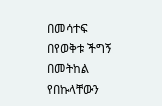በመሳተፍ በየወቅቱ ችግኝ በመትከል የበኩላቸውን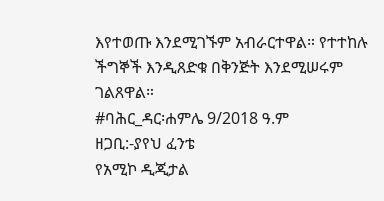እየተወጡ እንደሚገኙም አብራርተዋል። የተተከሉ ችግኞች እንዲጸድቁ በቅንጅት እንደሚሠሩም ገልጸዋል።
#ባሕር_ዳር፡ሐምሌ 9/2018 ዓ.ም
ዘጋቢ:-ያየህ ፈንቴ
የአሚኮ ዲጂታል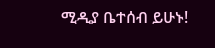ሚዲያ ቤተሰብ ይሁኑ!